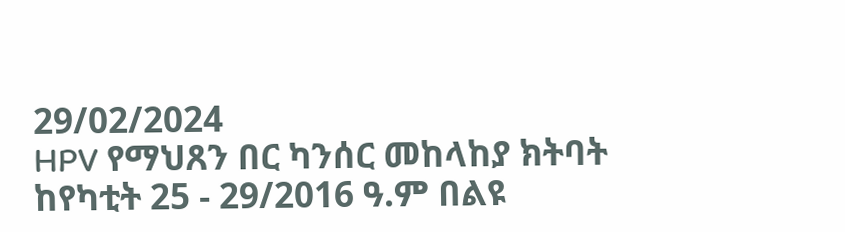29/02/2024
HPV የማህጸን በር ካንሰር መከላከያ ክትባት ከየካቲት 25 - 29/2016 ዓ.ም በልዩ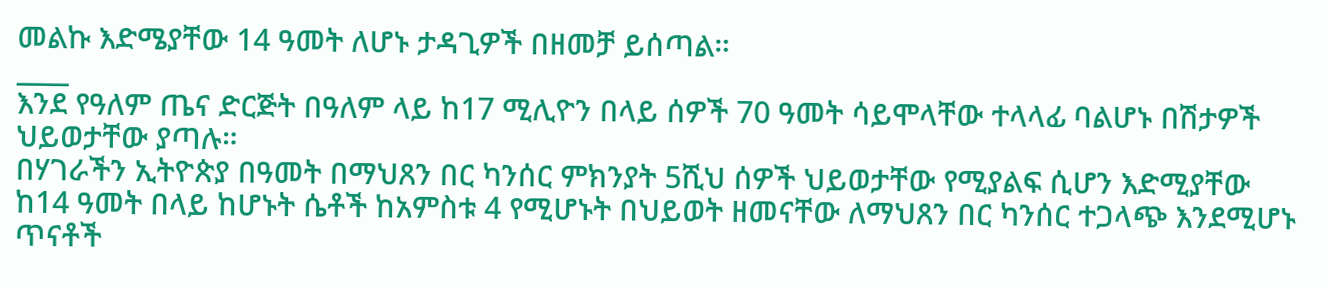መልኩ እድሜያቸው 14 ዓመት ለሆኑ ታዳጊዎች በዘመቻ ይሰጣል።
____
እንደ የዓለም ጤና ድርጅት በዓለም ላይ ከ17 ሚሊዮን በላይ ሰዎች 70 ዓመት ሳይሞላቸው ተላላፊ ባልሆኑ በሽታዎች ህይወታቸው ያጣሉ።
በሃገራችን ኢትዮጵያ በዓመት በማህጸን በር ካንሰር ምክንያት 5ሺህ ሰዎች ህይወታቸው የሚያልፍ ሲሆን እድሚያቸው ከ14 ዓመት በላይ ከሆኑት ሴቶች ከአምስቱ 4 የሚሆኑት በህይወት ዘመናቸው ለማህጸን በር ካንሰር ተጋላጭ እንደሚሆኑ ጥናቶች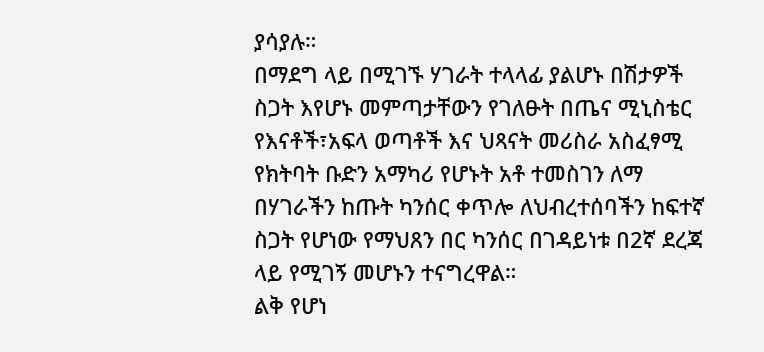ያሳያሉ።
በማደግ ላይ በሚገኙ ሃገራት ተላላፊ ያልሆኑ በሽታዎች ስጋት እየሆኑ መምጣታቸውን የገለፁት በጤና ሚኒስቴር የእናቶች፣አፍላ ወጣቶች እና ህጻናት መሪስራ አስፈፃሚ የክትባት ቡድን አማካሪ የሆኑት አቶ ተመስገን ለማ በሃገራችን ከጡት ካንሰር ቀጥሎ ለህብረተሰባችን ከፍተኛ ስጋት የሆነው የማህጸን በር ካንሰር በገዳይነቱ በ2ኛ ደረጃ ላይ የሚገኝ መሆኑን ተናግረዋል።
ልቅ የሆነ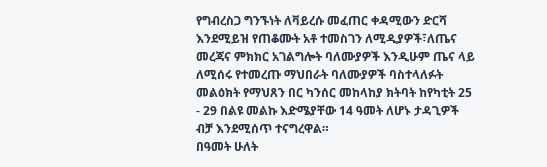የግብረስጋ ግንኙነት ለቫይረሱ መፈጠር ቀዳሚውን ድርሻ እንደሚይዝ የጠቆሙት አቶ ተመስገን ለሚዲያዎች፣ለጤና መረጃና ምክክር አገልግሎት ባለሙያዎች እንዲሁም ጤና ላይ ለሚሰሩ የተመረጡ ማህበራት ባለሙያዎች ባስተላለፉት መልዕክት የማህጸን በር ካንሰር መከላከያ ክትባት ከየካቲት 25 - 29 በልዩ መልኩ እድሜያቸው 14 ዓመት ለሆኑ ታዳጊዎች ብቻ እንደሚሰጥ ተናግረዋል።
በዓመት ሁለት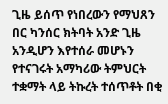ጊዜ ይሰጥ የነበረውን የማህጸን በር ካንሰር ክትባት አንድ ጊዜ አንዲሆን እየተሰራ መሆኑን የተናገሩት አማካሪው ትምህርት ተቋማት ላይ ትኩረት ተሰጥቶት በቂ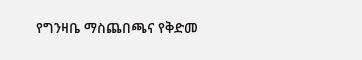የግንዛቤ ማስጨበጫና የቅድመ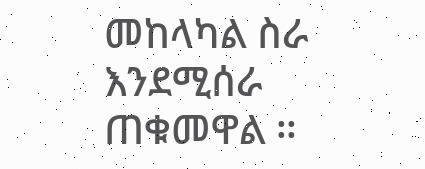መከላካል ስራ እንደሚሰራ ጠቁመዋል ።